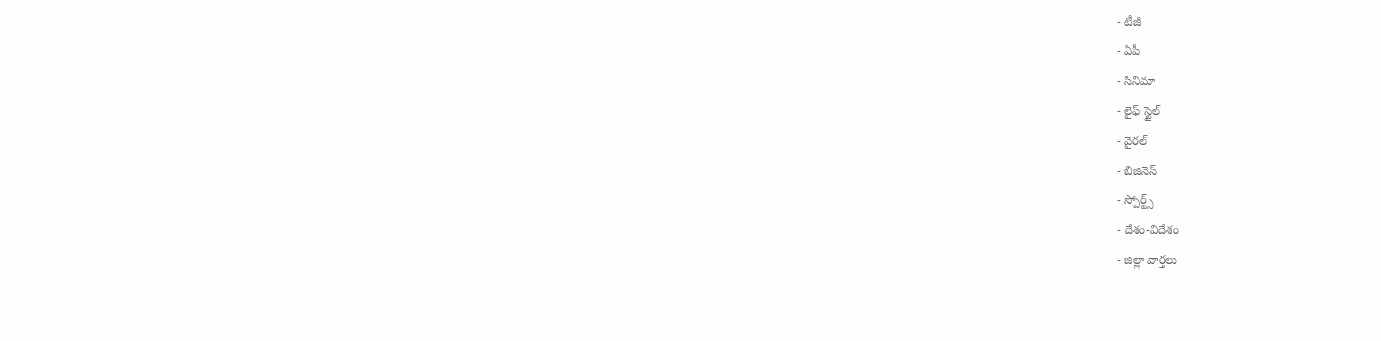- టీజీ
- ఏపీ
- సినిమా
- లైఫ్ స్టైల్
- వైరల్
- బిజినెస్
- స్పోర్ట్స్
- దేశం-విదేశం
- జిల్లా వార్తలు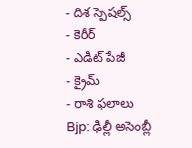- దిశ స్పెషల్స్
- కెరీర్
- ఎడిట్ పేజీ
- క్రైమ్
- రాశి ఫలాలు
Bjp: ఢిల్లీ అసెంబ్లీ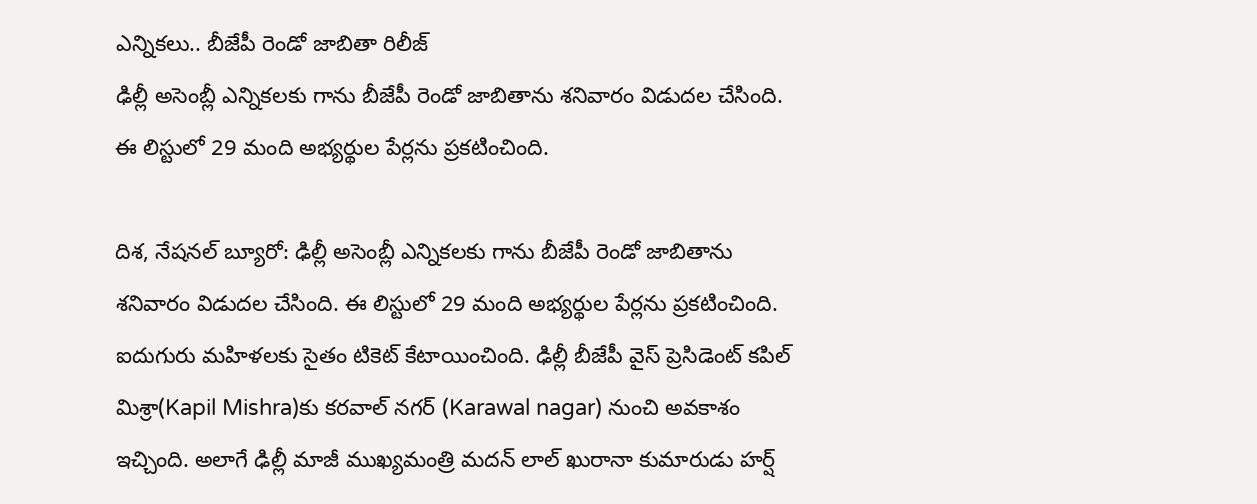ఎన్నికలు.. బీజేపీ రెండో జాబితా రిలీజ్
ఢిల్లీ అసెంబ్లీ ఎన్నికలకు గాను బీజేపీ రెండో జాబితాను శనివారం విడుదల చేసింది. ఈ లిస్టులో 29 మంది అభ్యర్థుల పేర్లను ప్రకటించింది.

దిశ, నేషనల్ బ్యూరో: ఢిల్లీ అసెంబ్లీ ఎన్నికలకు గాను బీజేపీ రెండో జాబితాను శనివారం విడుదల చేసింది. ఈ లిస్టులో 29 మంది అభ్యర్థుల పేర్లను ప్రకటించింది. ఐదుగురు మహిళలకు సైతం టికెట్ కేటాయించింది. ఢిల్లీ బీజేపీ వైస్ ప్రెసిడెంట్ కపిల్ మిశ్రా(Kapil Mishra)కు కరవాల్ నగర్ (Karawal nagar) నుంచి అవకాశం ఇచ్చింది. అలాగే ఢిల్లీ మాజీ ముఖ్యమంత్రి మదన్ లాల్ ఖురానా కుమారుడు హర్ష్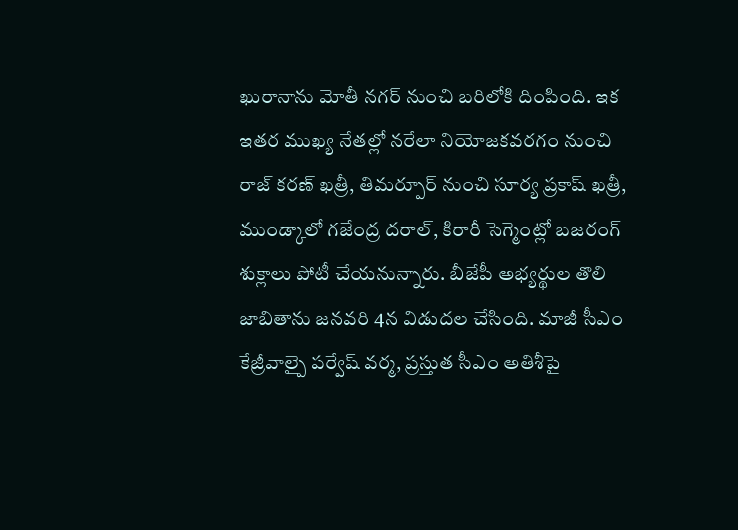ఖురానాను మోతీ నగర్ నుంచి బరిలోకి దింపింది. ఇక ఇతర ముఖ్య నేతల్లో నరేలా నియోజకవరగం నుంచి రాజ్ కరణ్ ఖత్రీ, తిమర్పూర్ నుంచి సూర్య ప్రకాష్ ఖత్రీ, ముండ్కాలో గజేంద్ర దరాల్, కిరారీ సెగ్మెంట్లో బజరంగ్ శుక్లాలు పోటీ చేయనున్నారు. బీజేపీ అభ్యర్థుల తొలి జాబితాను జనవరి 4న విడుదల చేసింది. మాజీ సీఎం కేజ్రీవాల్పై పర్వేష్ వర్మ, ప్రస్తుత సీఎం అతిశీపై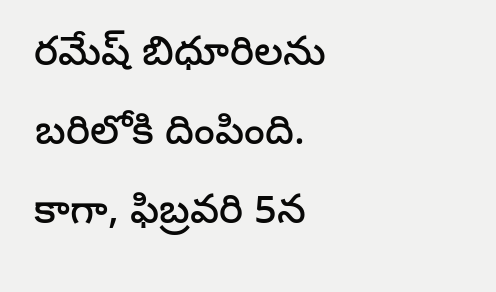రమేష్ బిధూరిలను బరిలోకి దింపింది. కాగా, ఫిబ్రవరి 5న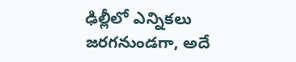ఢిల్లీలో ఎన్నికలు జరగనుండగా, అదే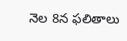నెల 8న ఫలితాలు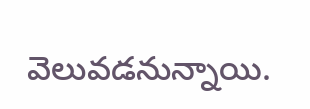వెలువడనున్నాయి.